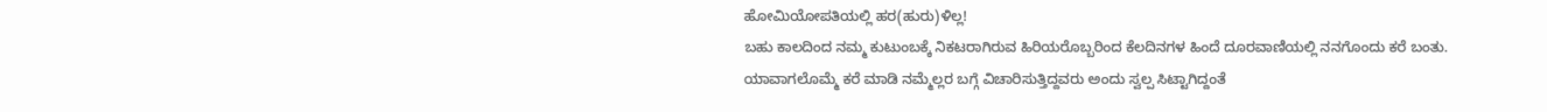ಹೋಮಿಯೋಪತಿಯಲ್ಲಿ ಹರ(ಹುರು)ಳಿಲ್ಲ!
ಬಹು ಕಾಲದಿಂದ ನಮ್ಮ ಕುಟುಂಬಕ್ಕೆ ನಿಕಟರಾಗಿರುವ ಹಿರಿಯರೊಬ್ಬರಿಂದ ಕೆಲದಿನಗಳ ಹಿಂದೆ ದೂರವಾಣಿಯಲ್ಲಿ ನನಗೊಂದು ಕರೆ ಬಂತು. ಯಾವಾಗಲೊಮ್ಮೆ ಕರೆ ಮಾಡಿ ನಮ್ಮೆಲ್ಲರ ಬಗ್ಗೆ ವಿಚಾರಿಸುತ್ತಿದ್ದವರು ಅಂದು ಸ್ವಲ್ಪ ಸಿಟ್ಟಾಗಿದ್ದಂತೆ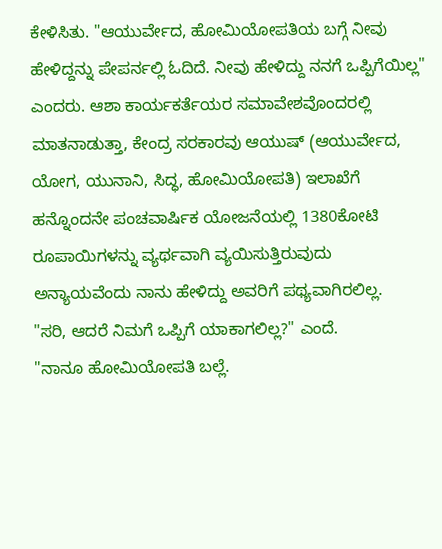ಕೇಳಿಸಿತು. "ಆಯುರ್ವೇದ, ಹೋಮಿಯೋಪತಿಯ ಬಗ್ಗೆ ನೀವು ಹೇಳಿದ್ದನ್ನು ಪೇಪರ್ನಲ್ಲಿ ಓದಿದೆ. ನೀವು ಹೇಳಿದ್ದು ನನಗೆ ಒಪ್ಪಿಗೆಯಿಲ್ಲ" ಎಂದರು. ಆಶಾ ಕಾರ್ಯಕರ್ತೆಯರ ಸಮಾವೇಶವೊಂದರಲ್ಲಿ ಮಾತನಾಡುತ್ತಾ, ಕೇಂದ್ರ ಸರಕಾರವು ಆಯುಷ್ (ಆಯುರ್ವೇದ, ಯೋಗ, ಯುನಾನಿ, ಸಿದ್ಧ, ಹೋಮಿಯೋಪತಿ) ಇಲಾಖೆಗೆ ಹನ್ನೊಂದನೇ ಪಂಚವಾರ್ಷಿಕ ಯೋಜನೆಯಲ್ಲಿ 1380ಕೋಟಿ ರೂಪಾಯಿಗಳನ್ನು ವ್ಯರ್ಥವಾಗಿ ವ್ಯಯಿಸುತ್ತಿರುವುದು ಅನ್ಯಾಯವೆಂದು ನಾನು ಹೇಳಿದ್ದು ಅವರಿಗೆ ಪಥ್ಯವಾಗಿರಲಿಲ್ಲ.
"ಸರಿ, ಆದರೆ ನಿಮಗೆ ಒಪ್ಪಿಗೆ ಯಾಕಾಗಲಿಲ್ಲ?" ಎಂದೆ.
"ನಾನೂ ಹೋಮಿಯೋಪತಿ ಬಲ್ಲೆ.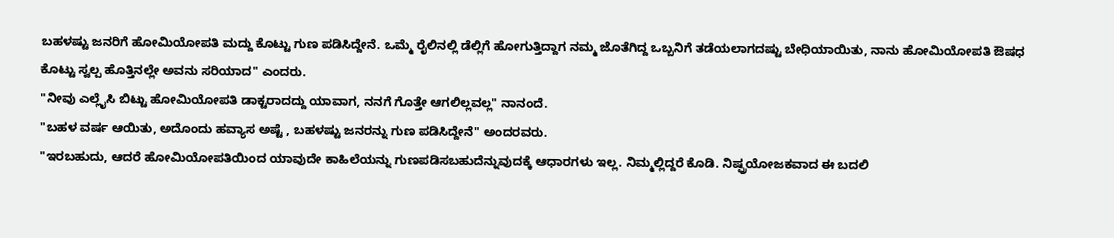ಬಹಳಷ್ಟು ಜನರಿಗೆ ಹೋಮಿಯೋಪತಿ ಮದ್ದು ಕೊಟ್ಟು ಗುಣ ಪಡಿಸಿದ್ದೇನೆ. ಒಮ್ಮೆ ರೈಲಿನಲ್ಲಿ ಡೆಲ್ಲಿಗೆ ಹೋಗುತ್ತಿದ್ದಾಗ ನಮ್ಮ ಜೊತೆಗಿದ್ದ ಒಬ್ಬನಿಗೆ ತಡೆಯಲಾಗದಷ್ಟು ಬೇಧಿಯಾಯಿತು, ನಾನು ಹೋಮಿಯೋಪತಿ ಔಷಧ ಕೊಟ್ಟು ಸ್ವಲ್ಪ ಹೊತ್ತಿನಲ್ಲೇ ಅವನು ಸರಿಯಾದ" ಎಂದರು.
"ನೀವು ಎಲ್ಲೈಸಿ ಬಿಟ್ಟು ಹೋಮಿಯೋಪತಿ ಡಾಕ್ಟರಾದದ್ದು ಯಾವಾಗ, ನನಗೆ ಗೊತ್ತೇ ಆಗಲಿಲ್ಲವಲ್ಲ" ನಾನಂದೆ.
"ಬಹಳ ವರ್ಷ ಆಯಿತು, ಅದೊಂದು ಹವ್ಯಾಸ ಅಷ್ಟೆ , ಬಹಳಷ್ಟು ಜನರನ್ನು ಗುಣ ಪಡಿಸಿದ್ದೇನೆ" ಅಂದರವರು.
"ಇರಬಹುದು, ಆದರೆ ಹೋಮಿಯೋಪತಿಯಿಂದ ಯಾವುದೇ ಕಾಹಿಲೆಯನ್ನು ಗುಣಪಡಿಸಬಹುದೆನ್ನುವುದಕ್ಕೆ ಆಧಾರಗಳು ಇಲ್ಲ. ನಿಮ್ಮಲ್ಲಿದ್ದರೆ ಕೊಡಿ. ನಿಷ್ಫ್ರಯೋಜಕವಾದ ಈ ಬದಲಿ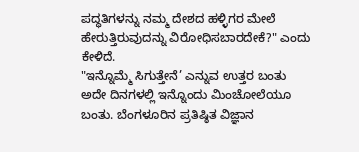ಪದ್ಧತಿಗಳನ್ನು ನಮ್ಮ ದೇಶದ ಹಳ್ಳಿಗರ ಮೇಲೆ ಹೇರುತ್ತಿರುವುದನ್ನು ವಿರೋಧಿಸಬಾರದೇಕೆ?" ಎಂದು ಕೇಳಿದೆ.
"ಇನ್ನೊಮ್ಮೆ ಸಿಗುತ್ತೇನೆ’ ಎನ್ನುವ ಉತ್ತರ ಬಂತು
ಅದೇ ದಿನಗಳಲ್ಲಿ ಇನ್ನೊಂದು ಮಿಂಚೋಲೆಯೂ ಬಂತು. ಬೆಂಗಳೂರಿನ ಪ್ರತಿಷ್ಠಿತ ವಿಜ್ಞಾನ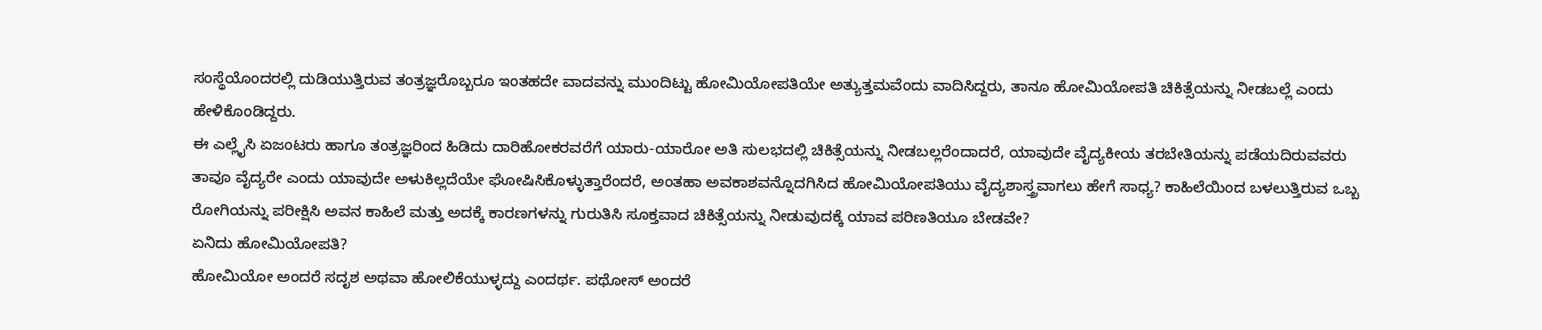ಸಂಸ್ಥೆಯೊಂದರಲ್ಲಿ ದುಡಿಯುತ್ತಿರುವ ತಂತ್ರಜ್ಞರೊಬ್ಬರೂ ಇಂತಹದೇ ವಾದವನ್ನು ಮುಂದಿಟ್ಟು ಹೋಮಿಯೋಪತಿಯೇ ಅತ್ಯುತ್ತಮವೆಂದು ವಾದಿಸಿದ್ದರು, ತಾನೂ ಹೋಮಿಯೋಪತಿ ಚಿಕಿತ್ಸೆಯನ್ನು ನೀಡಬಲ್ಲೆ ಎಂದು ಹೇಳಿಕೊಂಡಿದ್ದರು.
ಈ ಎಲ್ಲೈಸಿ ಏಜಂಟರು ಹಾಗೂ ತಂತ್ರಜ್ಞರಿಂದ ಹಿಡಿದು ದಾರಿಹೋಕರವರೆಗೆ ಯಾರು-ಯಾರೋ ಅತಿ ಸುಲಭದಲ್ಲಿ ಚಿಕಿತ್ಸೆಯನ್ನು ನೀಡಬಲ್ಲರೆಂದಾದರೆ, ಯಾವುದೇ ವೈದ್ಯಕೀಯ ತರಬೇತಿಯನ್ನು ಪಡೆಯದಿರುವವರು ತಾವೂ ವೈದ್ಯರೇ ಎಂದು ಯಾವುದೇ ಅಳುಕಿಲ್ಲದೆಯೇ ಘೋಷಿಸಿಕೊಳ್ಳುತ್ತಾರೆಂದರೆ, ಅಂತಹಾ ಅವಕಾಶವನ್ನೊದಗಿಸಿದ ಹೋಮಿಯೋಪತಿಯು ವೈದ್ಯಶಾಸ್ತ್ರವಾಗಲು ಹೇಗೆ ಸಾಧ್ಯ? ಕಾಹಿಲೆಯಿಂದ ಬಳಲುತ್ತಿರುವ ಒಬ್ಬ ರೋಗಿಯನ್ನು ಪರೀಕ್ಷಿಸಿ ಅವನ ಕಾಹಿಲೆ ಮತ್ತು ಅದಕ್ಕೆ ಕಾರಣಗಳನ್ನು ಗುರುತಿಸಿ ಸೂಕ್ತವಾದ ಚಿಕಿತ್ಸೆಯನ್ನು ನೀಡುವುದಕ್ಕೆ ಯಾವ ಪರಿಣತಿಯೂ ಬೇಡವೇ?
ಏನಿದು ಹೋಮಿಯೋಪತಿ?
ಹೋಮಿಯೋ ಅಂದರೆ ಸದೃಶ ಅಥವಾ ಹೋಲಿಕೆಯುಳ್ಳದ್ದು ಎಂದರ್ಥ. ಪಥೋಸ್ ಅಂದರೆ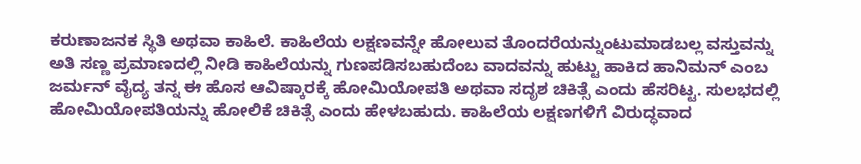ಕರುಣಾಜನಕ ಸ್ಥಿತಿ ಅಥವಾ ಕಾಹಿಲೆ. ಕಾಹಿಲೆಯ ಲಕ್ಷಣವನ್ನೇ ಹೋಲುವ ತೊಂದರೆಯನ್ನುಂಟುಮಾಡಬಲ್ಲ ವಸ್ತುವನ್ನು ಅತಿ ಸಣ್ಣ ಪ್ರಮಾಣದಲ್ಲಿ ನೀಡಿ ಕಾಹಿಲೆಯನ್ನು ಗುಣಪಡಿಸಬಹುದೆಂಬ ವಾದವನ್ನು ಹುಟ್ಟು ಹಾಕಿದ ಹಾನಿಮನ್ ಎಂಬ ಜರ್ಮನ್ ವೈದ್ಯ ತನ್ನ ಈ ಹೊಸ ಆವಿಷ್ಕಾರಕ್ಕೆ ಹೋಮಿಯೋಪತಿ ಅಥವಾ ಸದೃಶ ಚಿಕಿತ್ಸೆ ಎಂದು ಹೆಸರಿಟ್ಟ. ಸುಲಭದಲ್ಲಿ ಹೋಮಿಯೋಪತಿಯನ್ನು ಹೋಲಿಕೆ ಚಿಕಿತ್ಸೆ ಎಂದು ಹೇಳಬಹುದು. ಕಾಹಿಲೆಯ ಲಕ್ಷಣಗಳಿಗೆ ವಿರುದ್ಧವಾದ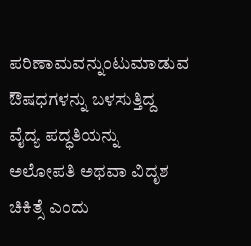ಪರಿಣಾಮವನ್ನುಂಟುಮಾಡುವ ಔಷಧಗಳನ್ನು ಬಳಸುತ್ತಿದ್ದ ವೈದ್ಯ ಪದ್ಧತಿಯನ್ನು ಅಲೋಪತಿ ಅಥವಾ ವಿದೃಶ ಚಿಕಿತ್ಸೆ ಎಂದು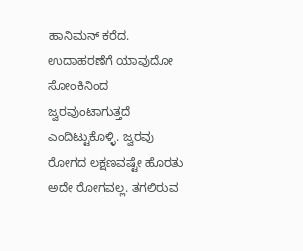ಹಾನಿಮನ್ ಕರೆದ. ಉದಾಹರಣೆಗೆ ಯಾವುದೋ ಸೋಂಕಿನಿಂದ ಜ್ವರವುಂಟಾಗುತ್ತದೆ ಎಂದಿಟ್ಟುಕೊಳ್ಳಿ. ಜ್ವರವು ರೋಗದ ಲಕ್ಷಣವಷ್ಟೇ ಹೊರತು ಅದೇ ರೋಗವಲ್ಲ. ತಗಲಿರುವ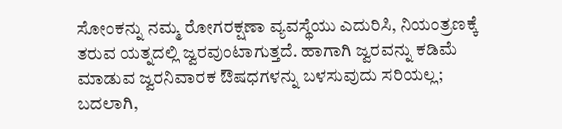ಸೋಂಕನ್ನು ನಮ್ಮ ರೋಗರಕ್ಷಣಾ ವ್ಯವಸ್ಥೆಯು ಎದುರಿಸಿ, ನಿಯಂತ್ರಣಕ್ಕೆ ತರುವ ಯತ್ನದಲ್ಲಿ ಜ್ವರವುಂಟಾಗುತ್ತದೆ. ಹಾಗಾಗಿ ಜ್ವರವನ್ನು ಕಡಿಮೆ ಮಾಡುವ ಜ್ವರನಿವಾರಕ ಔಷಧಗಳನ್ನು ಬಳಸುವುದು ಸರಿಯಲ್ಲ; ಬದಲಾಗಿ,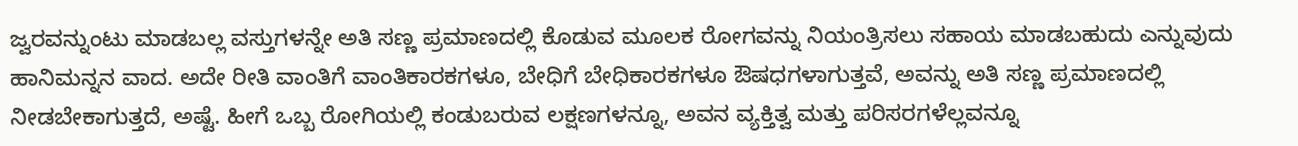ಜ್ವರವನ್ನುಂಟು ಮಾಡಬಲ್ಲ ವಸ್ತುಗಳನ್ನೇ ಅತಿ ಸಣ್ಣ ಪ್ರಮಾಣದಲ್ಲಿ ಕೊಡುವ ಮೂಲಕ ರೋಗವನ್ನು ನಿಯಂತ್ರಿಸಲು ಸಹಾಯ ಮಾಡಬಹುದು ಎನ್ನುವುದು ಹಾನಿಮನ್ನನ ವಾದ. ಅದೇ ರೀತಿ ವಾಂತಿಗೆ ವಾಂತಿಕಾರಕಗಳೂ, ಬೇಧಿಗೆ ಬೇಧಿಕಾರಕಗಳೂ ಔಷಧಗಳಾಗುತ್ತವೆ, ಅವನ್ನು ಅತಿ ಸಣ್ಣ ಪ್ರಮಾಣದಲ್ಲಿ ನೀಡಬೇಕಾಗುತ್ತದೆ, ಅಷ್ಟೆ. ಹೀಗೆ ಒಬ್ಬ ರೋಗಿಯಲ್ಲಿ ಕಂಡುಬರುವ ಲಕ್ಷಣಗಳನ್ನೂ, ಅವನ ವ್ಯಕ್ತಿತ್ವ ಮತ್ತು ಪರಿಸರಗಳೆಲ್ಲವನ್ನೂ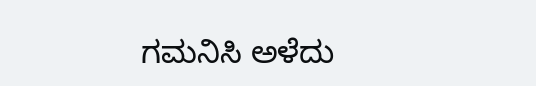ಗಮನಿಸಿ ಅಳೆದು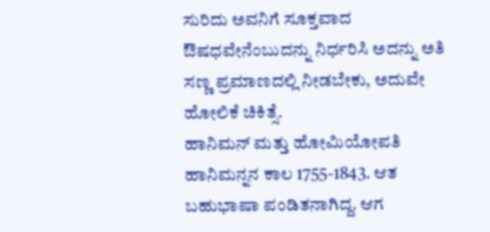ಸುರಿದು ಅವನಿಗೆ ಸೂಕ್ತವಾದ ಔಷಧವೇನೆಂಬುದನ್ನು ನಿರ್ಧರಿಸಿ ಅದನ್ನು ಅತಿ ಸಣ್ಣ ಪ್ರಮಾಣದಲ್ಲಿ ನೀಡಬೇಕು, ಅದುವೇ ಹೋಲಿಕೆ ಚಿಕಿತ್ಸೆ.
ಹಾನಿಮನ್ ಮತ್ತು ಹೋಮಿಯೋಪತಿ
ಹಾನಿಮನ್ನನ ಕಾಲ 1755-1843. ಆತ ಬಹುಭಾಷಾ ಪಂಡಿತನಾಗಿದ್ದ. ಆಗ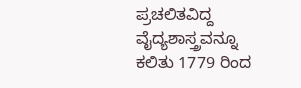ಪ್ರಚಲಿತವಿದ್ದ ವೈದ್ಯಶಾಸ್ತ್ರವನ್ನೂ ಕಲಿತು 1779 ರಿಂದ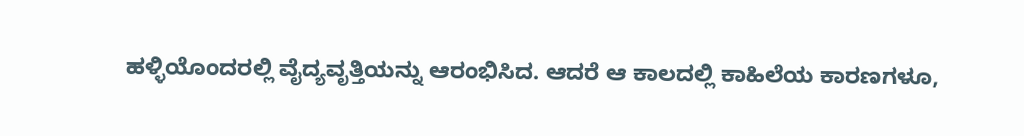ಹಳ್ಳಿಯೊಂದರಲ್ಲಿ ವೈದ್ಯವೃತ್ತಿಯನ್ನು ಆರಂಭಿಸಿದ. ಆದರೆ ಆ ಕಾಲದಲ್ಲಿ ಕಾಹಿಲೆಯ ಕಾರಣಗಳೂ,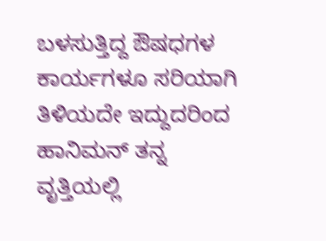ಬಳಸುತ್ತಿದ್ದ ಔಷಧಗಳ ಕಾರ್ಯಗಳೂ ಸರಿಯಾಗಿ ತಿಳಿಯದೇ ಇದ್ದುದರಿಂದ ಹಾನಿಮನ್ ತನ್ನ ವೃತ್ತಿಯಲ್ಲಿ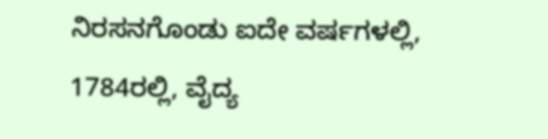ನಿರಸನಗೊಂಡು ಐದೇ ವರ್ಷಗಳಲ್ಲಿ, 1784ರಲ್ಲಿ, ವೈದ್ಯ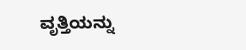ವೃತ್ತಿಯನ್ನು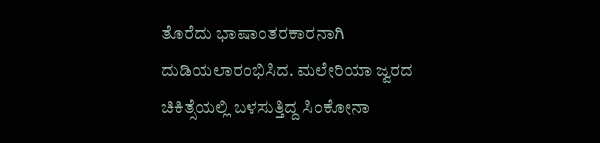ತೊರೆದು ಭಾಷಾಂತರಕಾರನಾಗಿ ದುಡಿಯಲಾರಂಭಿಸಿದ. ಮಲೇರಿಯಾ ಜ್ವರದ ಚಿಕಿತ್ಸೆಯಲ್ಲಿ ಬಳಸುತ್ತಿದ್ದ ಸಿಂಕೋನಾ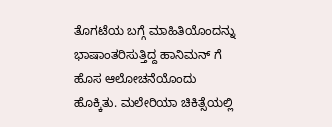ತೊಗಟೆಯ ಬಗ್ಗೆ ಮಾಹಿತಿಯೊಂದನ್ನು ಭಾಷಾಂತರಿಸುತ್ತಿದ್ದ ಹಾನಿಮನ್ ಗೆ ಹೊಸ ಆಲೋಚನೆಯೊಂದು ಹೊಕ್ಕಿತು. ಮಲೇರಿಯಾ ಚಿಕಿತ್ಸೆಯಲ್ಲಿ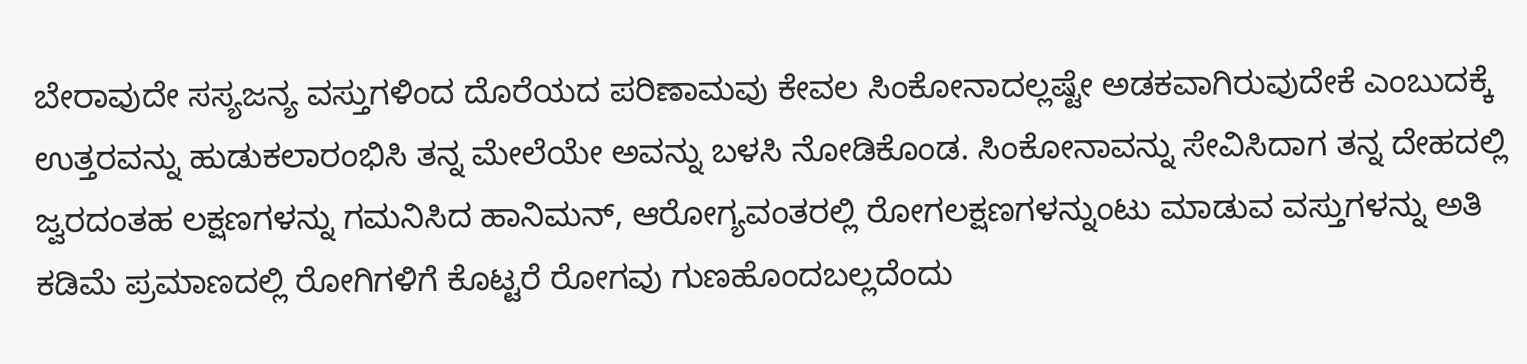ಬೇರಾವುದೇ ಸಸ್ಯಜನ್ಯ ವಸ್ತುಗಳಿಂದ ದೊರೆಯದ ಪರಿಣಾಮವು ಕೇವಲ ಸಿಂಕೋನಾದಲ್ಲಷ್ಟೇ ಅಡಕವಾಗಿರುವುದೇಕೆ ಎಂಬುದಕ್ಕೆ ಉತ್ತರವನ್ನು ಹುಡುಕಲಾರಂಭಿಸಿ ತನ್ನ ಮೇಲೆಯೇ ಅವನ್ನು ಬಳಸಿ ನೋಡಿಕೊಂಡ. ಸಿಂಕೋನಾವನ್ನು ಸೇವಿಸಿದಾಗ ತನ್ನ ದೇಹದಲ್ಲಿ ಜ್ವರದಂತಹ ಲಕ್ಷಣಗಳನ್ನು ಗಮನಿಸಿದ ಹಾನಿಮನ್, ಆರೋಗ್ಯವಂತರಲ್ಲಿ ರೋಗಲಕ್ಷಣಗಳನ್ನುಂಟು ಮಾಡುವ ವಸ್ತುಗಳನ್ನು ಅತಿ ಕಡಿಮೆ ಪ್ರಮಾಣದಲ್ಲಿ ರೋಗಿಗಳಿಗೆ ಕೊಟ್ಟರೆ ರೋಗವು ಗುಣಹೊಂದಬಲ್ಲದೆಂದು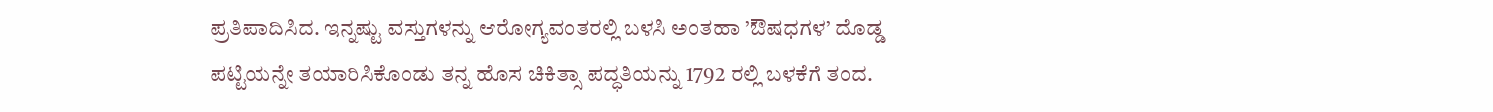ಪ್ರತಿಪಾದಿಸಿದ. ಇನ್ನಷ್ಟು ವಸ್ತುಗಳನ್ನು ಆರೋಗ್ಯವಂತರಲ್ಲಿ ಬಳಸಿ ಅಂತಹಾ ’ಔಷಧಗಳ’ ದೊಡ್ಡ ಪಟ್ಟಿಯನ್ನೇ ತಯಾರಿಸಿಕೊಂಡು ತನ್ನ ಹೊಸ ಚಿಕಿತ್ಸಾ ಪದ್ಧತಿಯನ್ನು 1792 ರಲ್ಲಿ ಬಳಕೆಗೆ ತಂದ.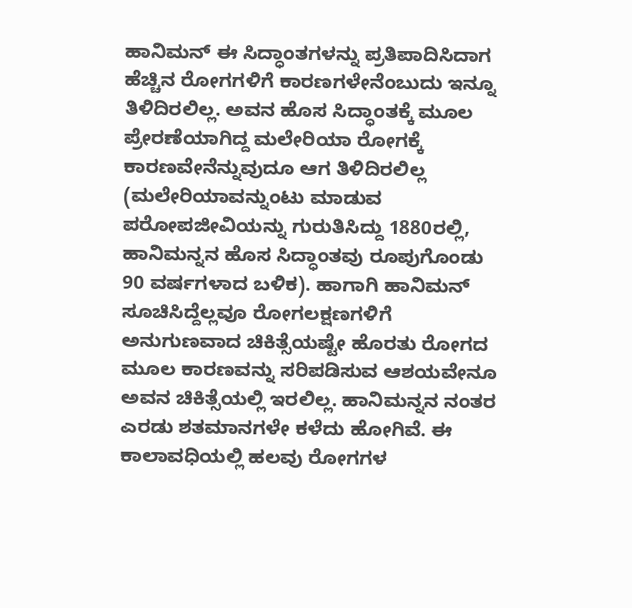ಹಾನಿಮನ್ ಈ ಸಿದ್ಧಾಂತಗಳನ್ನು ಪ್ರತಿಪಾದಿಸಿದಾಗ ಹೆಚ್ಚಿನ ರೋಗಗಳಿಗೆ ಕಾರಣಗಳೇನೆಂಬುದು ಇನ್ನೂ ತಿಳಿದಿರಲಿಲ್ಲ. ಅವನ ಹೊಸ ಸಿದ್ಧಾಂತಕ್ಕೆ ಮೂಲ ಪ್ರೇರಣೆಯಾಗಿದ್ದ ಮಲೇರಿಯಾ ರೋಗಕ್ಕೆ ಕಾರಣವೇನೆನ್ನುವುದೂ ಆಗ ತಿಳಿದಿರಲಿಲ್ಲ (ಮಲೇರಿಯಾವನ್ನುಂಟು ಮಾಡುವ ಪರೋಪಜೀವಿಯನ್ನು ಗುರುತಿಸಿದ್ದು 1880ರಲ್ಲಿ, ಹಾನಿಮನ್ನನ ಹೊಸ ಸಿದ್ಧಾಂತವು ರೂಪುಗೊಂಡು 90 ವರ್ಷಗಳಾದ ಬಳಿಕ). ಹಾಗಾಗಿ ಹಾನಿಮನ್ ಸೂಚಿಸಿದ್ದೆಲ್ಲವೂ ರೋಗಲಕ್ಷಣಗಳಿಗೆ ಅನುಗುಣವಾದ ಚಿಕಿತ್ಸೆಯಷ್ಟೇ ಹೊರತು ರೋಗದ ಮೂಲ ಕಾರಣವನ್ನು ಸರಿಪಡಿಸುವ ಆಶಯವೇನೂ ಅವನ ಚಿಕಿತ್ಸೆಯಲ್ಲಿ ಇರಲಿಲ್ಲ. ಹಾನಿಮನ್ನನ ನಂತರ ಎರಡು ಶತಮಾನಗಳೇ ಕಳೆದು ಹೋಗಿವೆ. ಈ ಕಾಲಾವಧಿಯಲ್ಲಿ ಹಲವು ರೋಗಗಳ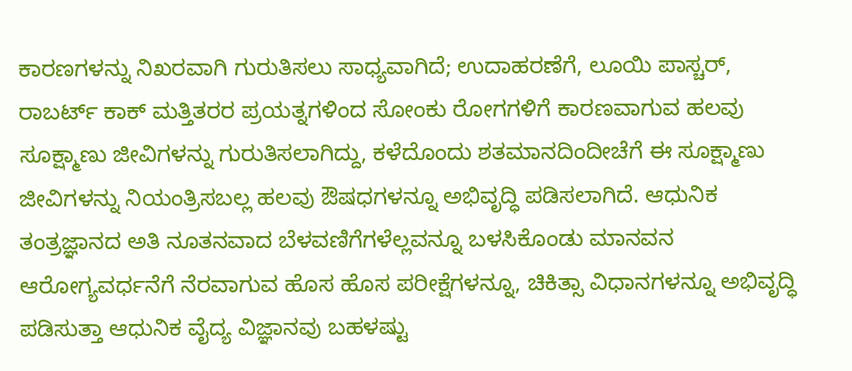ಕಾರಣಗಳನ್ನು ನಿಖರವಾಗಿ ಗುರುತಿಸಲು ಸಾಧ್ಯವಾಗಿದೆ; ಉದಾಹರಣೆಗೆ, ಲೂಯಿ ಪಾಸ್ಚರ್, ರಾಬರ್ಟ್ ಕಾಕ್ ಮತ್ತಿತರರ ಪ್ರಯತ್ನಗಳಿಂದ ಸೋಂಕು ರೋಗಗಳಿಗೆ ಕಾರಣವಾಗುವ ಹಲವು ಸೂಕ್ಷ್ಮಾಣು ಜೀವಿಗಳನ್ನು ಗುರುತಿಸಲಾಗಿದ್ದು, ಕಳೆದೊಂದು ಶತಮಾನದಿಂದೀಚೆಗೆ ಈ ಸೂಕ್ಷ್ಮಾಣು ಜೀವಿಗಳನ್ನು ನಿಯಂತ್ರಿಸಬಲ್ಲ ಹಲವು ಔಷಧಗಳನ್ನೂ ಅಭಿವೃದ್ಧಿ ಪಡಿಸಲಾಗಿದೆ. ಆಧುನಿಕ ತಂತ್ರಜ್ಞಾನದ ಅತಿ ನೂತನವಾದ ಬೆಳವಣಿಗೆಗಳೆಲ್ಲವನ್ನೂ ಬಳಸಿಕೊಂಡು ಮಾನವನ ಆರೋಗ್ಯವರ್ಧನೆಗೆ ನೆರವಾಗುವ ಹೊಸ ಹೊಸ ಪರೀಕ್ಷೆಗಳನ್ನೂ, ಚಿಕಿತ್ಸಾ ವಿಧಾನಗಳನ್ನೂ ಅಭಿವೃದ್ಧಿ ಪಡಿಸುತ್ತಾ ಆಧುನಿಕ ವೈದ್ಯ ವಿಜ್ಞಾನವು ಬಹಳಷ್ಟು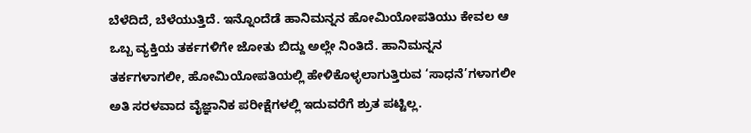ಬೆಳೆದಿದೆ, ಬೆಳೆಯುತ್ತಿದೆ. ಇನ್ನೊಂದೆಡೆ ಹಾನಿಮನ್ನನ ಹೋಮಿಯೋಪತಿಯು ಕೇವಲ ಆ ಒಬ್ಬ ವ್ಯಕ್ತಿಯ ತರ್ಕಗಳಿಗೇ ಜೋತು ಬಿದ್ದು ಅಲ್ಲೇ ನಿಂತಿದೆ. ಹಾನಿಮನ್ನನ ತರ್ಕಗಳಾಗಲೀ, ಹೋಮಿಯೋಪತಿಯಲ್ಲಿ ಹೇಳಿಕೊಳ್ಳಲಾಗುತ್ತಿರುವ ‘ಸಾಧನೆ’ಗಳಾಗಲೀ ಅತಿ ಸರಳವಾದ ವೈಜ್ಞಾನಿಕ ಪರೀಕ್ಷೆಗಳಲ್ಲಿ ಇದುವರೆಗೆ ಶ್ರುತ ಪಟ್ಟಿಲ್ಲ.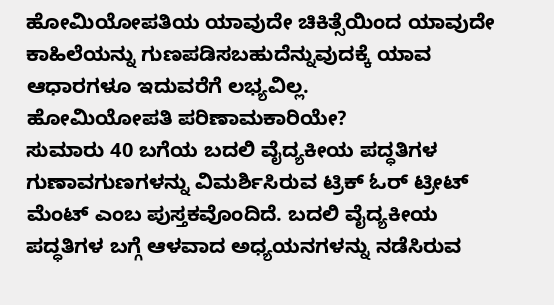ಹೋಮಿಯೋಪತಿಯ ಯಾವುದೇ ಚಿಕಿತ್ಸೆಯಿಂದ ಯಾವುದೇ ಕಾಹಿಲೆಯನ್ನು ಗುಣಪಡಿಸಬಹುದೆನ್ನುವುದಕ್ಕೆ ಯಾವ ಆಧಾರಗಳೂ ಇದುವರೆಗೆ ಲಭ್ಯವಿಲ್ಲ.
ಹೋಮಿಯೋಪತಿ ಪರಿಣಾಮಕಾರಿಯೇ?
ಸುಮಾರು 40 ಬಗೆಯ ಬದಲಿ ವೈದ್ಯಕೀಯ ಪದ್ಧತಿಗಳ ಗುಣಾವಗುಣಗಳನ್ನು ವಿಮರ್ಶಿಸಿರುವ ಟ್ರಿಕ್ ಓರ್ ಟ್ರೀಟ್ ಮೆಂಟ್ ಎಂಬ ಪುಸ್ತಕವೊಂದಿದೆ. ಬದಲಿ ವೈದ್ಯಕೀಯ ಪದ್ಧತಿಗಳ ಬಗ್ಗೆ ಆಳವಾದ ಅಧ್ಯಯನಗಳನ್ನು ನಡೆಸಿರುವ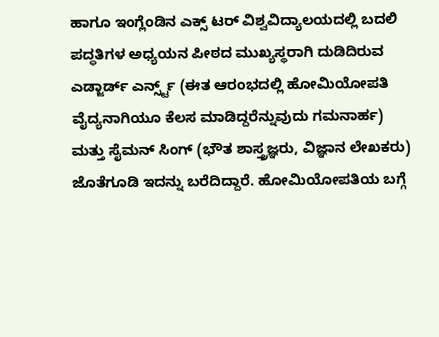ಹಾಗೂ ಇಂಗ್ಲೆಂಡಿನ ಎಕ್ಸ್ ಟರ್ ವಿಶ್ವವಿದ್ಯಾಲಯದಲ್ಲಿ ಬದಲಿ ಪದ್ಧತಿಗಳ ಅಧ್ಯಯನ ಪೀಠದ ಮುಖ್ಯಸ್ಥರಾಗಿ ದುಡಿದಿರುವ ಎಡ್ಜಾರ್ಡ್ ಎರ್ನ್ಸ್ಟ್ (ಈತ ಆರಂಭದಲ್ಲಿ ಹೋಮಿಯೋಪತಿ ವೈದ್ಯನಾಗಿಯೂ ಕೆಲಸ ಮಾಡಿದ್ದರೆನ್ನುವುದು ಗಮನಾರ್ಹ) ಮತ್ತು ಸೈಮನ್ ಸಿಂಗ್ (ಭೌತ ಶಾಸ್ತ್ರಜ್ಞರು, ವಿಜ್ಞಾನ ಲೇಖಕರು) ಜೊತೆಗೂಡಿ ಇದನ್ನು ಬರೆದಿದ್ದಾರೆ. ಹೋಮಿಯೋಪತಿಯ ಬಗ್ಗೆ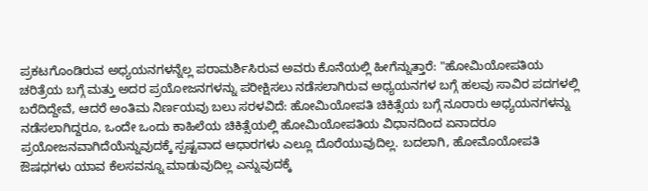ಪ್ರಕಟಗೊಂಡಿರುವ ಅಧ್ಯಯನಗಳನ್ನೆಲ್ಲ ಪರಾಮರ್ಶಿಸಿರುವ ಅವರು ಕೊನೆಯಲ್ಲಿ ಹೀಗೆನ್ನುತ್ತಾರೆ: "ಹೋಮಿಯೋಪತಿಯ ಚರಿತ್ರೆಯ ಬಗ್ಗೆ ಮತ್ತು ಅದರ ಪ್ರಯೋಜನಗಳನ್ನು ಪರೀಕ್ಷಿಸಲು ನಡೆಸಲಾಗಿರುವ ಅಧ್ಯಯನಗಳ ಬಗ್ಗೆ ಹಲವು ಸಾವಿರ ಪದಗಳಲ್ಲಿ ಬರೆದಿದ್ದೇವೆ, ಆದರೆ ಅಂತಿಮ ನಿರ್ಣಯವು ಬಲು ಸರಳವಿದೆ: ಹೋಮಿಯೋಪತಿ ಚಿಕಿತ್ಸೆಯ ಬಗ್ಗೆ ನೂರಾರು ಅಧ್ಯಯನಗಳನ್ನು ನಡೆಸಲಾಗಿದ್ದರೂ, ಒಂದೇ ಒಂದು ಕಾಹಿಲೆಯ ಚಿಕಿತ್ಸೆಯಲ್ಲಿ ಹೋಮಿಯೋಪತಿಯ ವಿಧಾನದಿಂದ ಏನಾದರೂ ಪ್ರಯೋಜನವಾಗಿದೆಯೆನ್ನುವುದಕ್ಕೆ ಸ್ಪಷ್ಟವಾದ ಆಧಾರಗಳು ಎಲ್ಲೂ ದೊರೆಯುವುದಿಲ್ಲ. ಬದಲಾಗಿ, ಹೋಮೊಯೋಪತಿ ಔಷಧಗಳು ಯಾವ ಕೆಲಸವನ್ನೂ ಮಾಡುವುದಿಲ್ಲ ಎನ್ನುವುದಕ್ಕೆ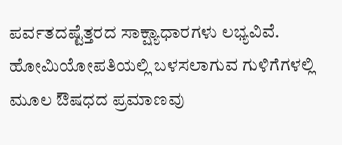ಪರ್ವತದಷ್ಟೆತ್ತರದ ಸಾಕ್ಷ್ಯಾಧಾರಗಳು ಲಭ್ಯವಿವೆ. ಹೋಮಿಯೋಪತಿಯಲ್ಲಿ ಬಳಸಲಾಗುವ ಗುಳಿಗೆಗಳಲ್ಲಿ ಮೂಲ ಔಷಧದ ಪ್ರಮಾಣವು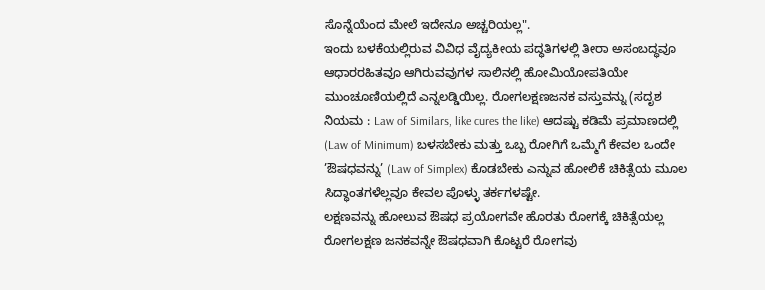ಸೊನ್ನೆಯೆಂದ ಮೇಲೆ ಇದೇನೂ ಅಚ್ಚರಿಯಲ್ಲ".
ಇಂದು ಬಳಕೆಯಲ್ಲಿರುವ ವಿವಿಧ ವೈದ್ಯಕೀಯ ಪದ್ಧತಿಗಳಲ್ಲಿ ತೀರಾ ಅಸಂಬದ್ಧವೂ ಆಧಾರರಹಿತವೂ ಆಗಿರುವವುಗಳ ಸಾಲಿನಲ್ಲಿ ಹೋಮಿಯೋಪತಿಯೇ ಮುಂಚೂಣಿಯಲ್ಲಿದೆ ಎನ್ನಲಡ್ಡಿಯಿಲ್ಲ. ರೋಗಲಕ್ಷಣಜನಕ ವಸ್ತುವನ್ನು (ಸದೃಶ ನಿಯಮ : Law of Similars, like cures the like) ಆದಷ್ಟು ಕಡಿಮೆ ಪ್ರಮಾಣದಲ್ಲಿ (Law of Minimum) ಬಳಸಬೇಕು ಮತ್ತು ಒಬ್ಬ ರೋಗಿಗೆ ಒಮ್ಮೆಗೆ ಕೇವಲ ಒಂದೇ ’ಔಷಧವನ್ನು’ (Law of Simplex) ಕೊಡಬೇಕು ಎನ್ನುವ ಹೋಲಿಕೆ ಚಿಕಿತ್ಸೆಯ ಮೂಲ ಸಿದ್ಧಾಂತಗಳೆಲ್ಲವೂ ಕೇವಲ ಪೊಳ್ಳು ತರ್ಕಗಳಷ್ಟೇ.
ಲಕ್ಷಣವನ್ನು ಹೋಲುವ ಔಷಧ ಪ್ರಯೋಗವೇ ಹೊರತು ರೋಗಕ್ಕೆ ಚಿಕಿತ್ಸೆಯಲ್ಲ
ರೋಗಲಕ್ಷಣ ಜನಕವನ್ನೇ ಔಷಧವಾಗಿ ಕೊಟ್ಟರೆ ರೋಗವು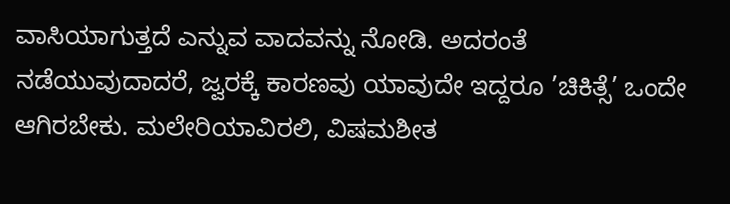ವಾಸಿಯಾಗುತ್ತದೆ ಎನ್ನುವ ವಾದವನ್ನು ನೋಡಿ. ಅದರಂತೆ ನಡೆಯುವುದಾದರೆ, ಜ್ವರಕ್ಕೆ ಕಾರಣವು ಯಾವುದೇ ಇದ್ದರೂ ’ಚಿಕಿತ್ಸೆ’ ಒಂದೇ ಆಗಿರಬೇಕು. ಮಲೇರಿಯಾವಿರಲಿ, ವಿಷಮಶೀತ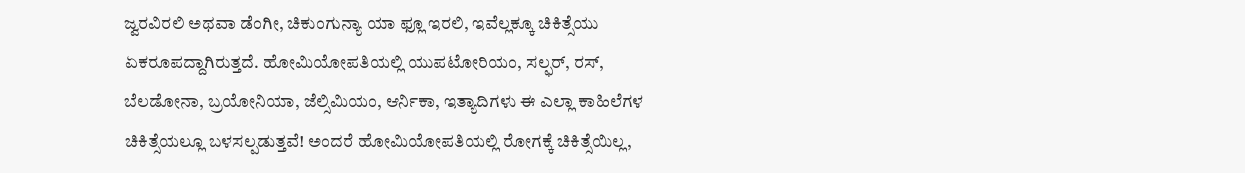ಜ್ವರವಿರಲಿ ಅಥವಾ ಡೆಂಗೀ, ಚಿಕುಂಗುನ್ಯಾ ಯಾ ಫ್ಲೂ ಇರಲಿ, ಇವೆಲ್ಲಕ್ಕೂ ಚಿಕಿತ್ಸೆಯು ಏಕರೂಪದ್ದಾಗಿರುತ್ತದೆ. ಹೋಮಿಯೋಪತಿಯಲ್ಲಿ ಯುಪಟೋರಿಯಂ, ಸಲ್ಫರ್, ರಸ್, ಬೆಲಡೋನಾ, ಬ್ರಯೋನಿಯಾ, ಜೆಲ್ಸಿಮಿಯಂ, ಆರ್ನಿಕಾ, ಇತ್ಯಾದಿಗಳು ಈ ಎಲ್ಲಾ ಕಾಹಿಲೆಗಳ ಚಿಕಿತ್ಸೆಯಲ್ಲೂ ಬಳಸಲ್ಪಡುತ್ತವೆ! ಅಂದರೆ ಹೋಮಿಯೋಪತಿಯಲ್ಲಿ ರೋಗಕ್ಕೆ ಚಿಕಿತ್ಸೆಯಿಲ್ಲ,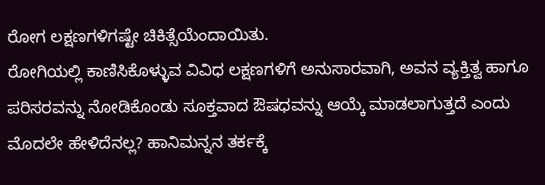ರೋಗ ಲಕ್ಷಣಗಳಿಗಷ್ಟೇ ಚಿಕಿತ್ಸೆಯೆಂದಾಯಿತು.
ರೋಗಿಯಲ್ಲಿ ಕಾಣಿಸಿಕೊಳ್ಳುವ ವಿವಿಧ ಲಕ್ಷಣಗಳಿಗೆ ಅನುಸಾರವಾಗಿ, ಅವನ ವ್ಯಕ್ತಿತ್ವ ಹಾಗೂ ಪರಿಸರವನ್ನು ನೋಡಿಕೊಂಡು ಸೂಕ್ತವಾದ ಔಷಧವನ್ನು ಆಯ್ಕೆ ಮಾಡಲಾಗುತ್ತದೆ ಎಂದು ಮೊದಲೇ ಹೇಳಿದೆನಲ್ಲ? ಹಾನಿಮನ್ನನ ತರ್ಕಕ್ಕೆ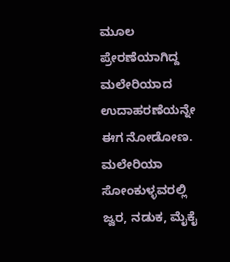ಮೂಲ ಪ್ರೇರಣೆಯಾಗಿದ್ದ ಮಲೇರಿಯಾದ ಉದಾಹರಣೆಯನ್ನೇ ಈಗ ನೋಡೋಣ. ಮಲೇರಿಯಾ ಸೋಂಕುಳ್ಳವರಲ್ಲಿ ಜ್ವರ, ನಡುಕ, ಮೈಕೈ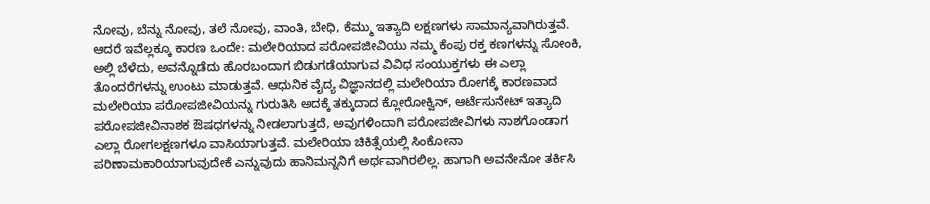ನೋವು, ಬೆನ್ನು ನೋವು, ತಲೆ ನೋವು, ವಾಂತಿ, ಬೇಧಿ, ಕೆಮ್ಮು ಇತ್ಯಾದಿ ಲಕ್ಷಣಗಳು ಸಾಮಾನ್ಯವಾಗಿರುತ್ತವೆ. ಆದರೆ ಇವೆಲ್ಲಕ್ಕೂ ಕಾರಣ ಒಂದೇ: ಮಲೇರಿಯಾದ ಪರೋಪಜೀವಿಯು ನಮ್ಮ ಕೆಂಪು ರಕ್ತ ಕಣಗಳನ್ನು ಸೋಂಕಿ, ಅಲ್ಲಿ ಬೆಳೆದು, ಅವನ್ನೊಡೆದು ಹೊರಬಂದಾಗ ಬಿಡುಗಡೆಯಾಗುವ ವಿವಿಧ ಸಂಯುಕ್ತಗಳು ಈ ಎಲ್ಲಾ ತೊಂದರೆಗಳನ್ನು ಉಂಟು ಮಾಡುತ್ತವೆ. ಆಧುನಿಕ ವೈದ್ಯ ವಿಜ್ಞಾನದಲ್ಲಿ ಮಲೇರಿಯಾ ರೋಗಕ್ಕೆ ಕಾರಣವಾದ ಮಲೇರಿಯಾ ಪರೋಪಜೀವಿಯನ್ನು ಗುರುತಿಸಿ ಅದಕ್ಕೆ ತಕ್ಕುದಾದ ಕ್ಲೋರೋಕ್ವಿನ್, ಆರ್ಟೆಸುನೇಟ್ ಇತ್ಯಾದಿ ಪರೋಪಜೀವಿನಾಶಕ ಔಷಧಗಳನ್ನು ನೀಡಲಾಗುತ್ತದೆ, ಅವುಗಳಿಂದಾಗಿ ಪರೋಪಜೀವಿಗಳು ನಾಶಗೊಂಡಾಗ ಎಲ್ಲಾ ರೋಗಲಕ್ಷಣಗಳೂ ವಾಸಿಯಾಗುತ್ತವೆ. ಮಲೇರಿಯಾ ಚಿಕಿತ್ಸೆಯಲ್ಲಿ ಸಿಂಕೋನಾ ಪರಿಣಾಮಕಾರಿಯಾಗುವುದೇಕೆ ಎನ್ನುವುದು ಹಾನಿಮನ್ನನಿಗೆ ಅರ್ಥವಾಗಿರಲಿಲ್ಲ. ಹಾಗಾಗಿ ಅವನೇನೋ ತರ್ಕಿಸಿ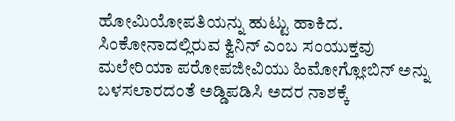ಹೋಮಿಯೋಪತಿಯನ್ನು ಹುಟ್ಟು ಹಾಕಿದ. ಸಿಂಕೋನಾದಲ್ಲಿರುವ ಕ್ವಿನಿನ್ ಎಂಬ ಸಂಯುಕ್ತವು ಮಲೇರಿಯಾ ಪರೋಪಜೀವಿಯು ಹಿಮೋಗ್ಲೋಬಿನ್ ಅನ್ನು ಬಳಸಲಾರದಂತೆ ಅಡ್ಡಿಪಡಿಸಿ ಅದರ ನಾಶಕ್ಕೆ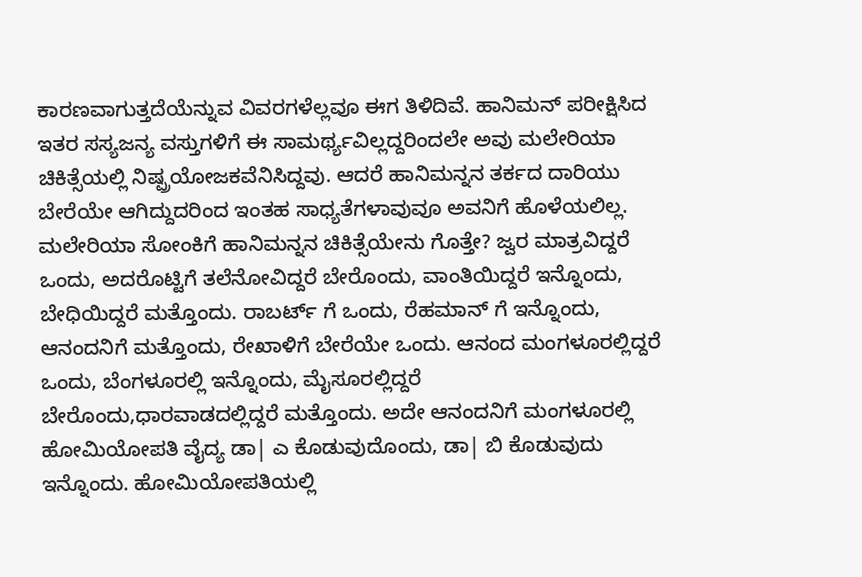ಕಾರಣವಾಗುತ್ತದೆಯೆನ್ನುವ ವಿವರಗಳೆಲ್ಲವೂ ಈಗ ತಿಳಿದಿವೆ. ಹಾನಿಮನ್ ಪರೀಕ್ಷಿಸಿದ ಇತರ ಸಸ್ಯಜನ್ಯ ವಸ್ತುಗಳಿಗೆ ಈ ಸಾಮರ್ಥ್ಯವಿಲ್ಲದ್ದರಿಂದಲೇ ಅವು ಮಲೇರಿಯಾ ಚಿಕಿತ್ಸೆಯಲ್ಲಿ ನಿಷ್ಪ್ರಯೋಜಕವೆನಿಸಿದ್ದವು. ಆದರೆ ಹಾನಿಮನ್ನನ ತರ್ಕದ ದಾರಿಯು ಬೇರೆಯೇ ಆಗಿದ್ದುದರಿಂದ ಇಂತಹ ಸಾಧ್ಯತೆಗಳಾವುವೂ ಅವನಿಗೆ ಹೊಳೆಯಲಿಲ್ಲ. ಮಲೇರಿಯಾ ಸೋಂಕಿಗೆ ಹಾನಿಮನ್ನನ ಚಿಕಿತ್ಸೆಯೇನು ಗೊತ್ತೇ? ಜ್ವರ ಮಾತ್ರವಿದ್ದರೆ ಒಂದು, ಅದರೊಟ್ಟಿಗೆ ತಲೆನೋವಿದ್ದರೆ ಬೇರೊಂದು, ವಾಂತಿಯಿದ್ದರೆ ಇನ್ನೊಂದು, ಬೇಧಿಯಿದ್ದರೆ ಮತ್ತೊಂದು. ರಾಬರ್ಟ್ ಗೆ ಒಂದು, ರೆಹಮಾನ್ ಗೆ ಇನ್ನೊಂದು, ಆನಂದನಿಗೆ ಮತ್ತೊಂದು, ರೇಖಾಳಿಗೆ ಬೇರೆಯೇ ಒಂದು. ಆನಂದ ಮಂಗಳೂರಲ್ಲಿದ್ದರೆ ಒಂದು, ಬೆಂಗಳೂರಲ್ಲಿ ಇನ್ನೊಂದು, ಮೈಸೂರಲ್ಲಿದ್ದರೆ ಬೇರೊಂದು,ಧಾರವಾಡದಲ್ಲಿದ್ದರೆ ಮತ್ತೊಂದು. ಅದೇ ಆನಂದನಿಗೆ ಮಂಗಳೂರಲ್ಲಿ ಹೋಮಿಯೋಪತಿ ವೈದ್ಯ ಡಾ| ಎ ಕೊಡುವುದೊಂದು, ಡಾ| ಬಿ ಕೊಡುವುದು ಇನ್ನೊಂದು. ಹೋಮಿಯೋಪತಿಯಲ್ಲಿ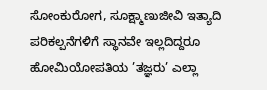ಸೋಂಕುರೋಗ, ಸೂಕ್ಷ್ಮಾಣುಜೀವಿ ಇತ್ಯಾದಿ ಪರಿಕಲ್ಪನೆಗಳಿಗೆ ಸ್ಥಾನವೇ ಇಲ್ಲದಿದ್ದರೂ ಹೋಮಿಯೋಪತಿಯ ’ತಜ್ಞರು’ ಎಲ್ಲಾ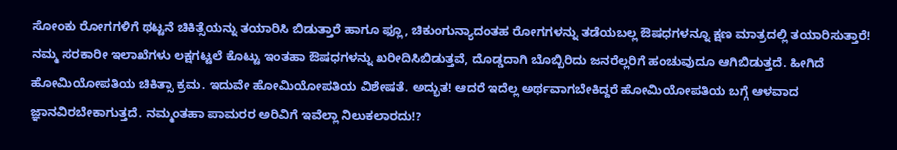ಸೋಂಕು ರೋಗಗಳಿಗೆ ಥಟ್ಟನೆ ಚಿಕಿತ್ಸೆಯನ್ನು ತಯಾರಿಸಿ ಬಿಡುತ್ತಾರೆ ಹಾಗೂ ಫ್ಲೂ, ಚಿಕುಂಗುನ್ಯಾದಂತಹ ರೋಗಗಳನ್ನು ತಡೆಯಬಲ್ಲ ಔಷಧಗಳನ್ನೂ ಕ್ಷಣ ಮಾತ್ರದಲ್ಲಿ ತಯಾರಿಸುತ್ತಾರೆ! ನಮ್ಮ ಸರಕಾರೀ ಇಲಾಖೆಗಳು ಲಕ್ಷಗಟ್ಟಲೆ ಕೊಟ್ಟು ಇಂತಹಾ ಔಷಧಗಳನ್ನು ಖರೀದಿಸಿಬಿಡುತ್ತವೆ, ದೊಡ್ಡದಾಗಿ ಬೊಬ್ಬಿರಿದು ಜನರೆಲ್ಲರಿಗೆ ಹಂಚುವುದೂ ಆಗಿಬಿಡುತ್ತದೆ. ಹೀಗಿದೆ ಹೋಮಿಯೋಪತಿಯ ಚಿಕಿತ್ಸಾ ಕ್ರಮ. ಇದುವೇ ಹೋಮಿಯೋಪತಿಯ ವಿಶೇಷತೆ. ಅದ್ಭುತ! ಆದರೆ ಇದೆಲ್ಲ ಅರ್ಥವಾಗಬೇಕಿದ್ದರೆ ಹೋಮಿಯೋಪತಿಯ ಬಗ್ಗೆ ಆಳವಾದ ಜ್ಞಾನವಿರಬೇಕಾಗುತ್ತದೆ. ನಮ್ಮಂತಹಾ ಪಾಮರರ ಅರಿವಿಗೆ ಇವೆಲ್ಲಾ ನಿಲುಕಲಾರದು!?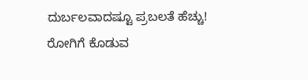ದುರ್ಬಲವಾದಷ್ಟೂ ಪ್ರಬಲತೆ ಹೆಚ್ಚು!
ರೋಗಿಗೆ ಕೊಡುವ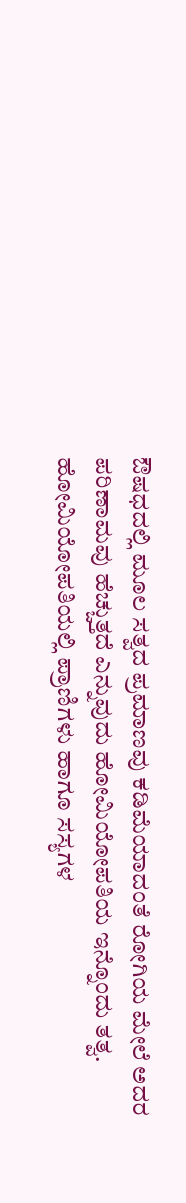ಔಷಧದಲ್ಲಿ ಮೂಲ ಸತ್ವದ ಪ್ರಮಾಣವು ಕಡಿಮೆಯಾದಂತೆ ರೋಗಿಯ ಮೇಲೆ ಅದರ ಪರಿಣಾಮವು ಹೆಚ್ಚುತ್ತದೆ ಎನ್ನುವುದು ಹೋಮಿಯೋಪತಿಯ ಇನ್ನೊಂದು ತತ್ವ. ಹೋಮಿಯೋಪತಿಯಲ್ಲಿ ಪ್ರಾಣಿಗಳು ಹಾಗೂ ಸಸ್ಯಗಳ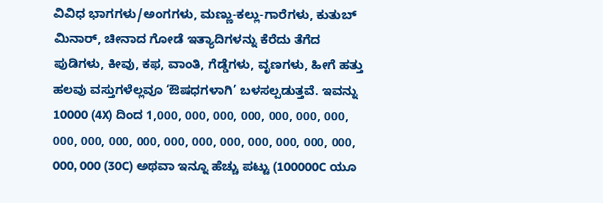ವಿವಿಧ ಭಾಗಗಳು/ಅಂಗಗಳು, ಮಣ್ಣು-ಕಲ್ಲು-ಗಾರೆಗಳು, ಕುತುಬ್ ಮಿನಾರ್, ಚೀನಾದ ಗೋಡೆ ಇತ್ಯಾದಿಗಳನ್ನು ಕೆರೆದು ತೆಗೆದ ಪುಡಿಗಳು, ಕೀವು, ಕಫ, ವಾಂತಿ, ಗೆಡ್ಡೆಗಳು, ವೃಣಗಳು, ಹೀಗೆ ಹತ್ತು ಹಲವು ವಸ್ತುಗಳೆಲ್ಲವೂ ‘ಔಷಧಗಳಾಗಿ’ ಬಳಸಲ್ಪಡುತ್ತವೆ. ಇವನ್ನು 10000 (4X) ದಿಂದ 1,000, 000, 000, 000, 000, 000, 000, 000, 000, 000, 000, 000, 000, 000, 000, 000, 000, 000, 000, 000 (30C) ಅಥವಾ ಇನ್ನೂ ಹೆಚ್ಚು ಪಟ್ಟು (100000C ಯೂ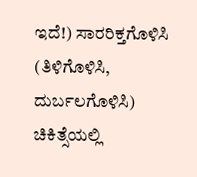ಇದೆ!) ಸಾರರಿಕ್ತಗೊಳಿಸಿ (ತಿಳಿಗೊಳಿಸಿ, ದುರ್ಬಲಗೊಳಿಸಿ) ಚಿಕಿತ್ಸೆಯಲ್ಲಿ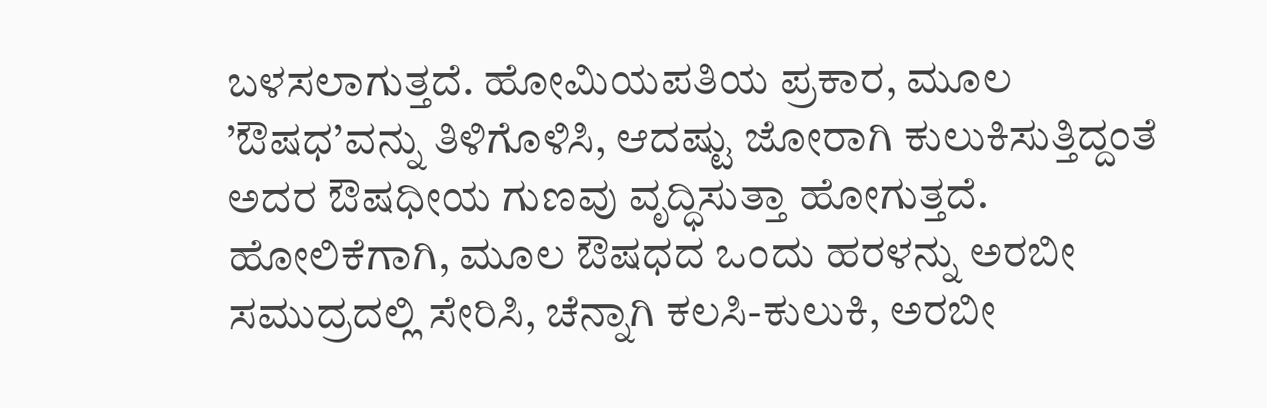ಬಳಸಲಾಗುತ್ತದೆ. ಹೋಮಿಯಪತಿಯ ಪ್ರಕಾರ, ಮೂಲ ’ಔಷಧ’ವನ್ನು ತಿಳಿಗೊಳಿಸಿ, ಆದಷ್ಟು ಜೋರಾಗಿ ಕುಲುಕಿಸುತ್ತಿದ್ದಂತೆ ಅದರ ಔಷಧೀಯ ಗುಣವು ವೃದ್ಧಿಸುತ್ತಾ ಹೋಗುತ್ತದೆ. ಹೋಲಿಕೆಗಾಗಿ, ಮೂಲ ಔಷಧದ ಒಂದು ಹರಳನ್ನು ಅರಬೀ ಸಮುದ್ರದಲ್ಲಿ ಸೇರಿಸಿ, ಚೆನ್ನಾಗಿ ಕಲಸಿ-ಕುಲುಕಿ, ಅರಬೀ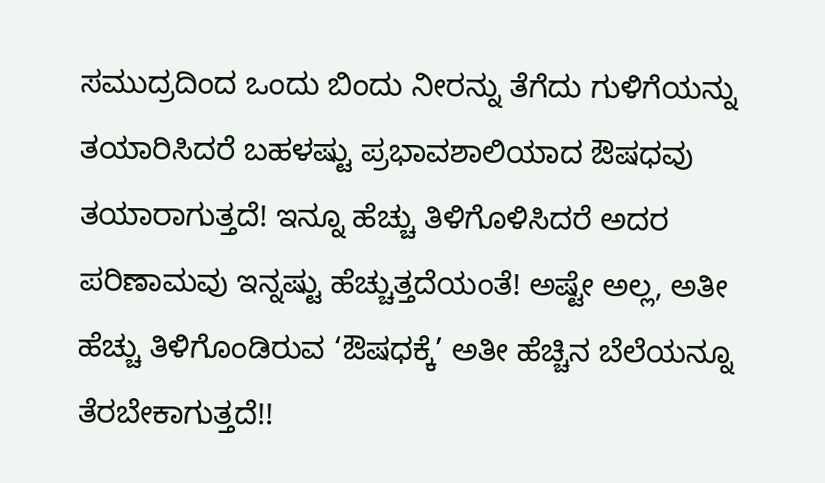ಸಮುದ್ರದಿಂದ ಒಂದು ಬಿಂದು ನೀರನ್ನು ತೆಗೆದು ಗುಳಿಗೆಯನ್ನು ತಯಾರಿಸಿದರೆ ಬಹಳಷ್ಟು ಪ್ರಭಾವಶಾಲಿಯಾದ ಔಷಧವು ತಯಾರಾಗುತ್ತದೆ! ಇನ್ನೂ ಹೆಚ್ಚು ತಿಳಿಗೊಳಿಸಿದರೆ ಅದರ ಪರಿಣಾಮವು ಇನ್ನಷ್ಟು ಹೆಚ್ಚುತ್ತದೆಯಂತೆ! ಅಷ್ಟೇ ಅಲ್ಲ, ಅತೀ ಹೆಚ್ಚು ತಿಳಿಗೊಂಡಿರುವ ‘ಔಷಧಕ್ಕೆ’ ಅತೀ ಹೆಚ್ಚಿನ ಬೆಲೆಯನ್ನೂ ತೆರಬೇಕಾಗುತ್ತದೆ!!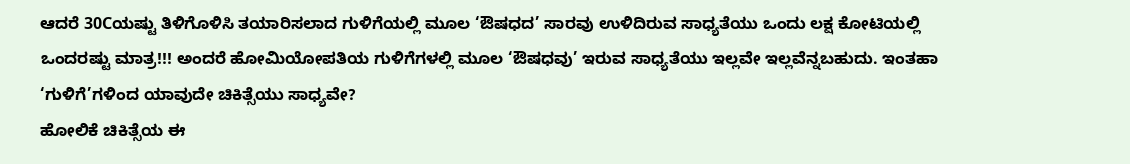ಆದರೆ 30Cಯಷ್ಟು ತಿಳಿಗೊಳಿಸಿ ತಯಾರಿಸಲಾದ ಗುಳಿಗೆಯಲ್ಲಿ ಮೂಲ ‘ಔಷಧದ’ ಸಾರವು ಉಳಿದಿರುವ ಸಾಧ್ಯತೆಯು ಒಂದು ಲಕ್ಷ ಕೋಟಿಯಲ್ಲಿ ಒಂದರಷ್ಟು ಮಾತ್ರ!!! ಅಂದರೆ ಹೋಮಿಯೋಪತಿಯ ಗುಳಿಗೆಗಳಲ್ಲಿ ಮೂಲ ‘ಔಷಧವು’ ಇರುವ ಸಾಧ್ಯತೆಯು ಇಲ್ಲವೇ ಇಲ್ಲವೆನ್ನಬಹುದು. ಇಂತಹಾ ‘ಗುಳಿಗೆ’ಗಳಿಂದ ಯಾವುದೇ ಚಿಕಿತ್ಸೆಯು ಸಾಧ್ಯವೇ?
ಹೋಲಿಕೆ ಚಿಕಿತ್ಸೆಯ ಈ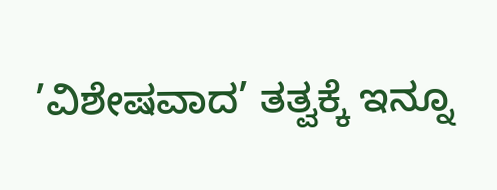’ವಿಶೇಷವಾದ’ ತತ್ವಕ್ಕೆ ಇನ್ನೂ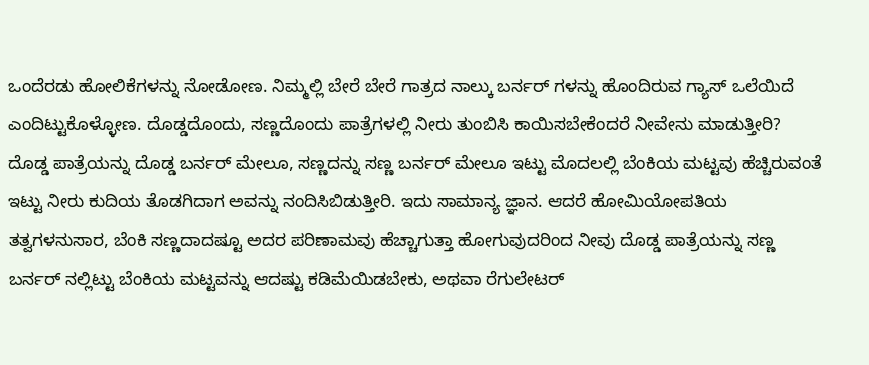ಒಂದೆರಡು ಹೋಲಿಕೆಗಳನ್ನು ನೋಡೋಣ. ನಿಮ್ಮಲ್ಲಿ ಬೇರೆ ಬೇರೆ ಗಾತ್ರದ ನಾಲ್ಕು ಬರ್ನರ್ ಗಳನ್ನು ಹೊಂದಿರುವ ಗ್ಯಾಸ್ ಒಲೆಯಿದೆ ಎಂದಿಟ್ಟುಕೊಳ್ಳೋಣ. ದೊಡ್ಡದೊಂದು, ಸಣ್ಣದೊಂದು ಪಾತ್ರೆಗಳಲ್ಲಿ ನೀರು ತುಂಬಿಸಿ ಕಾಯಿಸಬೇಕೆಂದರೆ ನೀವೇನು ಮಾಡುತ್ತೀರಿ? ದೊಡ್ಡ ಪಾತ್ರೆಯನ್ನು ದೊಡ್ಡ ಬರ್ನರ್ ಮೇಲೂ, ಸಣ್ಣದನ್ನು ಸಣ್ಣ ಬರ್ನರ್ ಮೇಲೂ ಇಟ್ಟು ಮೊದಲಲ್ಲಿ ಬೆಂಕಿಯ ಮಟ್ಟವು ಹೆಚ್ಚಿರುವಂತೆ ಇಟ್ಟು ನೀರು ಕುದಿಯ ತೊಡಗಿದಾಗ ಅವನ್ನು ನಂದಿಸಿಬಿಡುತ್ತೀರಿ. ಇದು ಸಾಮಾನ್ಯ ಜ್ಞಾನ. ಆದರೆ ಹೋಮಿಯೋಪತಿಯ ತತ್ವಗಳನುಸಾರ, ಬೆಂಕಿ ಸಣ್ಣದಾದಷ್ಟೂ ಅದರ ಪರಿಣಾಮವು ಹೆಚ್ಚಾಗುತ್ತಾ ಹೋಗುವುದರಿಂದ ನೀವು ದೊಡ್ಡ ಪಾತ್ರೆಯನ್ನು ಸಣ್ಣ ಬರ್ನರ್ ನಲ್ಲಿಟ್ಟು ಬೆಂಕಿಯ ಮಟ್ಟವನ್ನು ಆದಷ್ಟು ಕಡಿಮೆಯಿಡಬೇಕು, ಅಥವಾ ರೆಗುಲೇಟರ್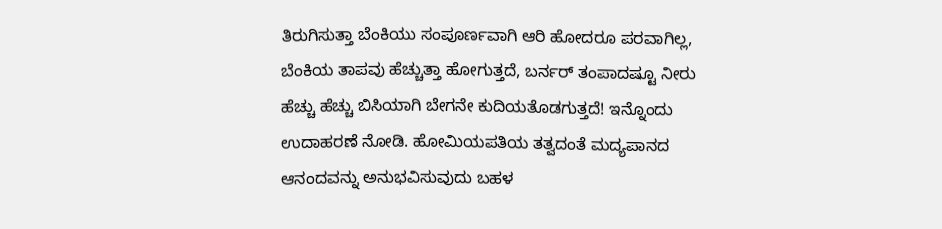ತಿರುಗಿಸುತ್ತಾ ಬೆಂಕಿಯು ಸಂಪೂರ್ಣವಾಗಿ ಆರಿ ಹೋದರೂ ಪರವಾಗಿಲ್ಲ, ಬೆಂಕಿಯ ತಾಪವು ಹೆಚ್ಚುತ್ತಾ ಹೋಗುತ್ತದೆ, ಬರ್ನರ್ ತಂಪಾದಷ್ಟೂ ನೀರು ಹೆಚ್ಚು ಹೆಚ್ಚು ಬಿಸಿಯಾಗಿ ಬೇಗನೇ ಕುದಿಯತೊಡಗುತ್ತದೆ! ಇನ್ನೊಂದು ಉದಾಹರಣೆ ನೋಡಿ. ಹೋಮಿಯಪತಿಯ ತತ್ವದಂತೆ ಮದ್ಯಪಾನದ ಆನಂದವನ್ನು ಅನುಭವಿಸುವುದು ಬಹಳ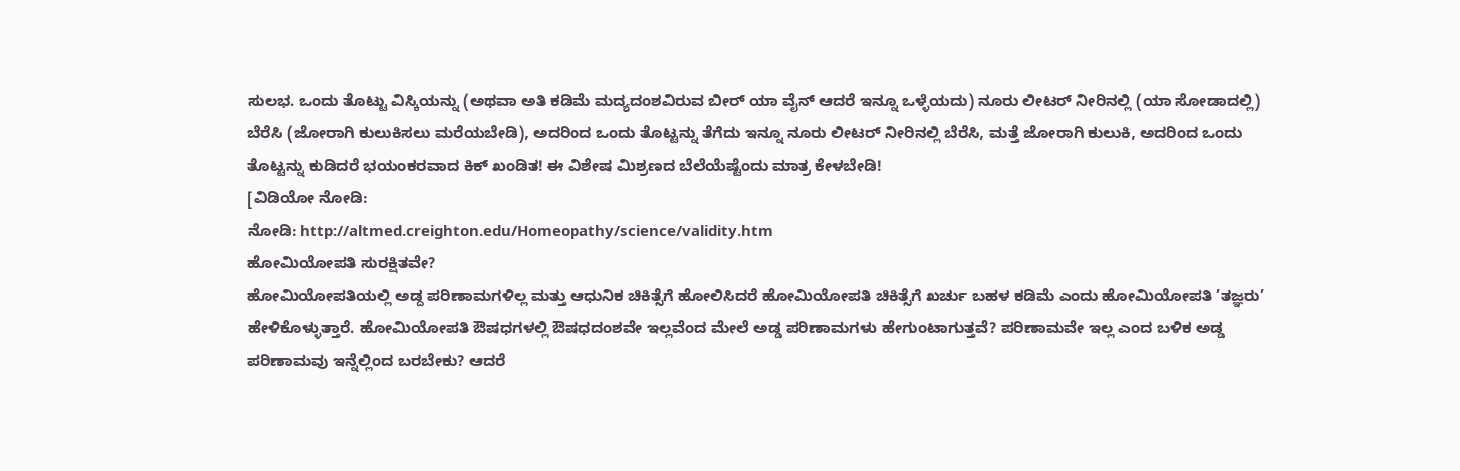ಸುಲಭ. ಒಂದು ತೊಟ್ಟು ವಿಸ್ಕಿಯನ್ನು (ಅಥವಾ ಅತಿ ಕಡಿಮೆ ಮದ್ಯದಂಶವಿರುವ ಬೀರ್ ಯಾ ವೈನ್ ಆದರೆ ಇನ್ನೂ ಒಳ್ಳೆಯದು) ನೂರು ಲೀಟರ್ ನೀರಿನಲ್ಲಿ (ಯಾ ಸೋಡಾದಲ್ಲಿ) ಬೆರೆಸಿ (ಜೋರಾಗಿ ಕುಲುಕಿಸಲು ಮರೆಯಬೇಡಿ), ಅದರಿಂದ ಒಂದು ತೊಟ್ಟನ್ನು ತೆಗೆದು ಇನ್ನೂ ನೂರು ಲೀಟರ್ ನೀರಿನಲ್ಲಿ ಬೆರೆಸಿ, ಮತ್ತೆ ಜೋರಾಗಿ ಕುಲುಕಿ, ಅದರಿಂದ ಒಂದು ತೊಟ್ಟನ್ನು ಕುಡಿದರೆ ಭಯಂಕರವಾದ ಕಿಕ್ ಖಂಡಿತ! ಈ ವಿಶೇಷ ಮಿಶ್ರಣದ ಬೆಲೆಯೆಷ್ಟೆಂದು ಮಾತ್ರ ಕೇಳಬೇಡಿ!
[ವಿಡಿಯೋ ನೋಡಿ:
ನೋಡಿ: http://altmed.creighton.edu/Homeopathy/science/validity.htm
ಹೋಮಿಯೋಪತಿ ಸುರಕ್ಷಿತವೇ?
ಹೋಮಿಯೋಪತಿಯಲ್ಲಿ ಅಡ್ದ ಪರಿಣಾಮಗಳಿಲ್ಲ ಮತ್ತು ಆಧುನಿಕ ಚಿಕಿತ್ಸೆಗೆ ಹೋಲಿಸಿದರೆ ಹೋಮಿಯೋಪತಿ ಚಿಕಿತ್ಸೆಗೆ ಖರ್ಚು ಬಹಳ ಕಡಿಮೆ ಎಂದು ಹೋಮಿಯೋಪತಿ ’ತಜ್ಞರು’ ಹೇಳಿಕೊಳ್ಳುತ್ತಾರೆ. ಹೋಮಿಯೋಪತಿ ಔಷಧಗಳಲ್ಲಿ ಔಷಧದಂಶವೇ ಇಲ್ಲವೆಂದ ಮೇಲೆ ಅಡ್ಡ ಪರಿಣಾಮಗಳು ಹೇಗುಂಟಾಗುತ್ತವೆ? ಪರಿಣಾಮವೇ ಇಲ್ಲ ಎಂದ ಬಳಿಕ ಅಡ್ಡ ಪರಿಣಾಮವು ಇನ್ನೆಲ್ಲಿಂದ ಬರಬೇಕು? ಆದರೆ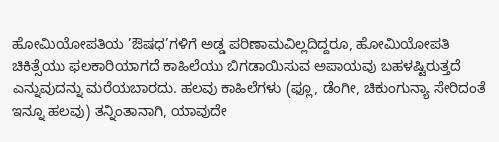ಹೋಮಿಯೋಪತಿಯ ’ಔಷಧ’ಗಳಿಗೆ ಅಡ್ಡ ಪರಿಣಾಮವಿಲ್ಲದಿದ್ದರೂ, ಹೋಮಿಯೋಪತಿ ಚಿಕಿತ್ಸೆಯು ಫಲಕಾರಿಯಾಗದೆ ಕಾಹಿಲೆಯು ಬಿಗಡಾಯಿಸುವ ಅಪಾಯವು ಬಹಳಷ್ಟಿರುತ್ತದೆ ಎನ್ನುವುದನ್ನು ಮರೆಯಬಾರದು. ಹಲವು ಕಾಹಿಲೆಗಳು (ಫ್ಲೂ, ಡೆಂಗೀ, ಚಿಕುಂಗುನ್ಯಾ ಸೇರಿದಂತೆ ಇನ್ನೂ ಹಲವು) ತನ್ನಿಂತಾನಾಗಿ, ಯಾವುದೇ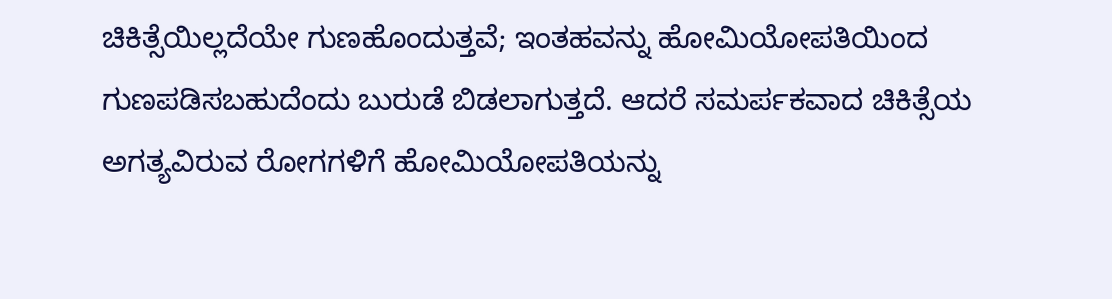ಚಿಕಿತ್ಸೆಯಿಲ್ಲದೆಯೇ ಗುಣಹೊಂದುತ್ತವೆ; ಇಂತಹವನ್ನು ಹೋಮಿಯೋಪತಿಯಿಂದ ಗುಣಪಡಿಸಬಹುದೆಂದು ಬುರುಡೆ ಬಿಡಲಾಗುತ್ತದೆ. ಆದರೆ ಸಮರ್ಪಕವಾದ ಚಿಕಿತ್ಸೆಯ ಅಗತ್ಯವಿರುವ ರೋಗಗಳಿಗೆ ಹೋಮಿಯೋಪತಿಯನ್ನು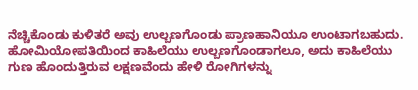ನೆಚ್ಚಿಕೊಂಡು ಕುಳಿತರೆ ಅವು ಉಲ್ಬಣಗೊಂಡು ಪ್ರಾಣಹಾನಿಯೂ ಉಂಟಾಗಬಹುದು. ಹೋಮಿಯೋಪತಿಯಿಂದ ಕಾಹಿಲೆಯು ಉಲ್ಬಣಗೊಂಡಾಗಲೂ, ಅದು ಕಾಹಿಲೆಯು ಗುಣ ಹೊಂದುತ್ತಿರುವ ಲಕ್ಷಣವೆಂದು ಹೇಳಿ ರೋಗಿಗಳನ್ನು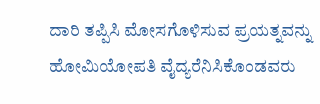ದಾರಿ ತಪ್ಪಿಸಿ ಮೋಸಗೊಳಿಸುವ ಪ್ರಯತ್ನವನ್ನು ಹೋಮಿಯೋಪತಿ ವೈದ್ಯರೆನಿಸಿಕೊಂಡವರು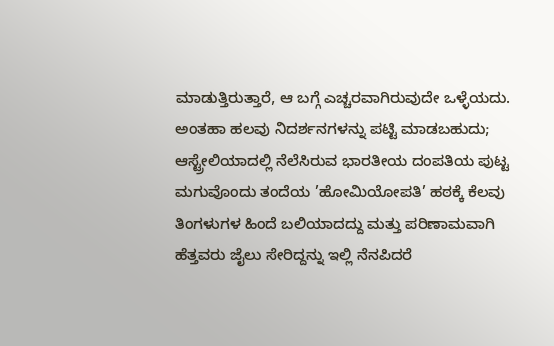ಮಾಡುತ್ತಿರುತ್ತಾರೆ, ಆ ಬಗ್ಗೆ ಎಚ್ಚರವಾಗಿರುವುದೇ ಒಳ್ಳೆಯದು. ಅಂತಹಾ ಹಲವು ನಿದರ್ಶನಗಳನ್ನು ಪಟ್ಟಿ ಮಾಡಬಹುದು; ಆಸ್ಟ್ರೇಲಿಯಾದಲ್ಲಿ ನೆಲೆಸಿರುವ ಭಾರತೀಯ ದಂಪತಿಯ ಪುಟ್ಟ ಮಗುವೊಂದು ತಂದೆಯ ’ಹೋಮಿಯೋಪತಿ’ ಹಠಕ್ಕೆ ಕೆಲವು ತಿಂಗಳುಗಳ ಹಿಂದೆ ಬಲಿಯಾದದ್ದು ಮತ್ತು ಪರಿಣಾಮವಾಗಿ ಹೆತ್ತವರು ಜೈಲು ಸೇರಿದ್ದನ್ನು ಇಲ್ಲಿ ನೆನಪಿದರೆ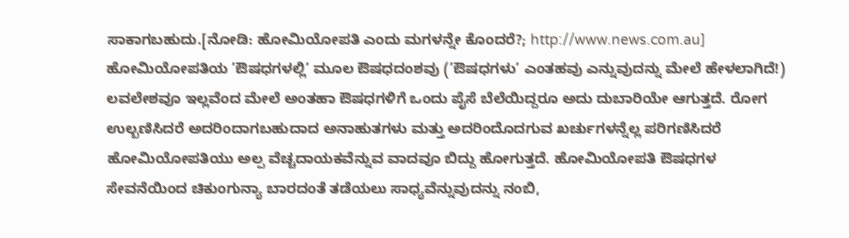ಸಾಕಾಗಬಹುದು.[ನೋಡಿ: ಹೋಮಿಯೋಪತಿ ಎಂದು ಮಗಳನ್ನೇ ಕೊಂದರೆ?; http://www.news.com.au]
ಹೋಮಿಯೋಪತಿಯ ’ಔಷಧಗಳಲ್ಲಿ’ ಮೂಲ ಔಷಧದಂಶವು (’ಔಷಧಗಳು’ ಎಂತಹವು ಎನ್ನುವುದನ್ನು ಮೇಲೆ ಹೇಳಲಾಗಿದೆ!) ಲವಲೇಶವೂ ಇಲ್ಲವೆಂದ ಮೇಲೆ ಅಂತಹಾ ಔಷಧಗಳಿಗೆ ಒಂದು ಪೈಸೆ ಬೆಲೆಯಿದ್ದರೂ ಅದು ದುಬಾರಿಯೇ ಆಗುತ್ತದೆ. ರೋಗ ಉಲ್ಬಣಿಸಿದರೆ ಅದರಿಂದಾಗಬಹುದಾದ ಅನಾಹುತಗಳು ಮತ್ತು ಅದರಿಂದೊದಗುವ ಖರ್ಚುಗಳನ್ನೆಲ್ಲ ಪರಿಗಣಿಸಿದರೆ ಹೋಮಿಯೋಪತಿಯು ಅಲ್ಪ ವೆಚ್ಚದಾಯಕವೆನ್ನುವ ವಾದವೂ ಬಿದ್ದು ಹೋಗುತ್ತದೆ. ಹೋಮಿಯೋಪತಿ ಔಷಧಗಳ ಸೇವನೆಯಿಂದ ಚಿಕುಂಗುನ್ಯಾ ಬಾರದಂತೆ ತಡೆಯಲು ಸಾಧ್ಯವೆನ್ನುವುದನ್ನು ನಂಬಿ,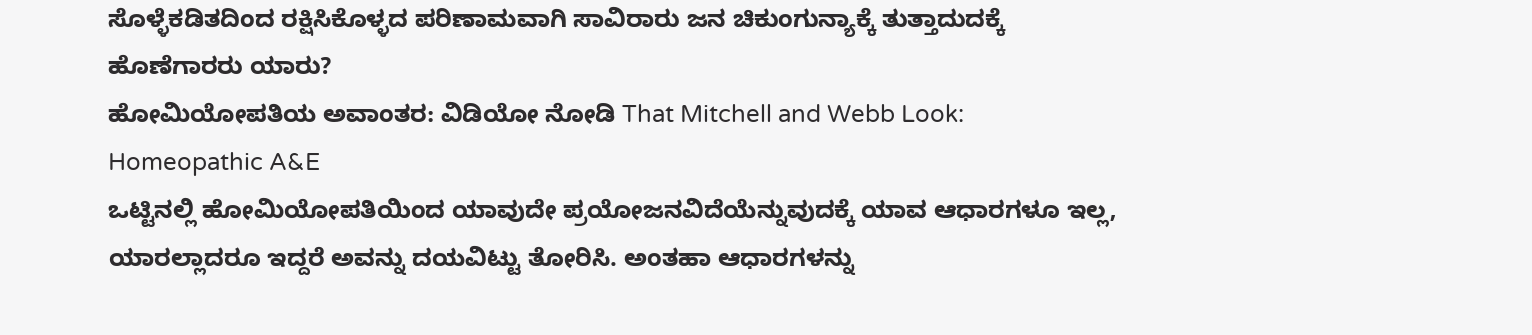ಸೊಳ್ಳೆಕಡಿತದಿಂದ ರಕ್ಷಿಸಿಕೊಳ್ಳದ ಪರಿಣಾಮವಾಗಿ ಸಾವಿರಾರು ಜನ ಚಿಕುಂಗುನ್ಯಾಕ್ಕೆ ತುತ್ತಾದುದಕ್ಕೆ ಹೊಣೆಗಾರರು ಯಾರು?
ಹೋಮಿಯೋಪತಿಯ ಅವಾಂತರ: ವಿಡಿಯೋ ನೋಡಿ That Mitchell and Webb Look: Homeopathic A&E
ಒಟ್ಟಿನಲ್ಲಿ ಹೋಮಿಯೋಪತಿಯಿಂದ ಯಾವುದೇ ಪ್ರಯೋಜನವಿದೆಯೆನ್ನುವುದಕ್ಕೆ ಯಾವ ಆಧಾರಗಳೂ ಇಲ್ಲ, ಯಾರಲ್ಲಾದರೂ ಇದ್ದರೆ ಅವನ್ನು ದಯವಿಟ್ಟು ತೋರಿಸಿ. ಅಂತಹಾ ಆಧಾರಗಳನ್ನು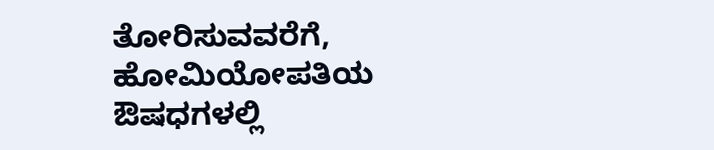ತೋರಿಸುವವರೆಗೆ, ಹೋಮಿಯೋಪತಿಯ ಔಷಧಗಳಲ್ಲಿ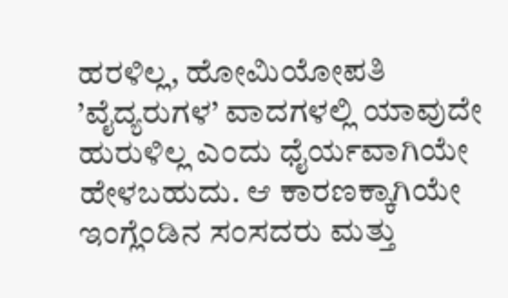ಹರಳಿಲ್ಲ, ಹೋಮಿಯೋಪತಿ ’ವೈದ್ಯರುಗಳ’ ವಾದಗಳಲ್ಲಿ ಯಾವುದೇ ಹುರುಳಿಲ್ಲ ಎಂದು ಧೈರ್ಯವಾಗಿಯೇ ಹೇಳಬಹುದು. ಆ ಕಾರಣಕ್ಕಾಗಿಯೇ ಇಂಗ್ಲೆಂಡಿನ ಸಂಸದರು ಮತ್ತು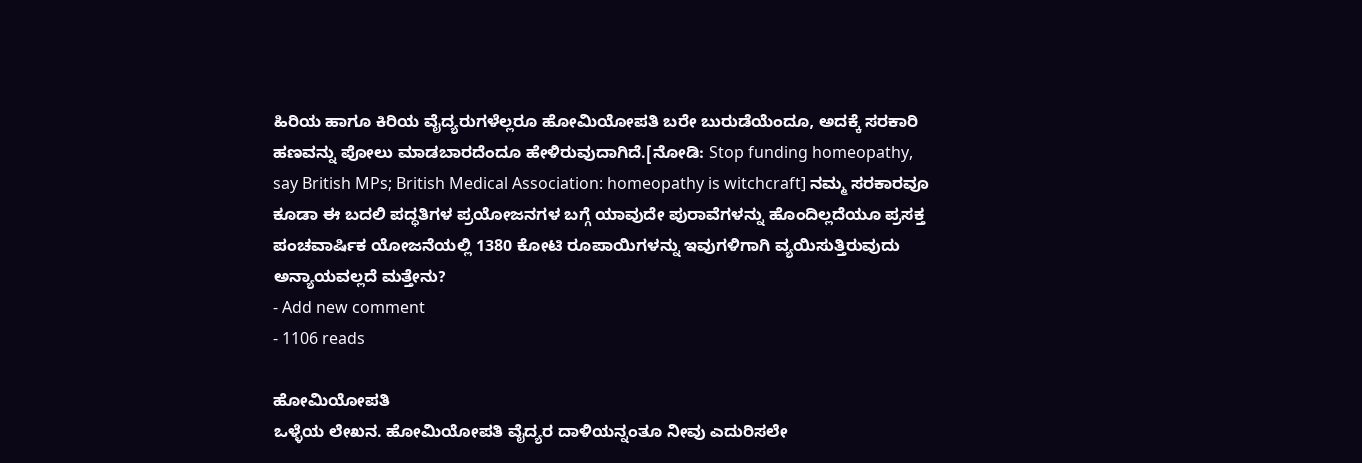ಹಿರಿಯ ಹಾಗೂ ಕಿರಿಯ ವೈದ್ಯರುಗಳೆಲ್ಲರೂ ಹೋಮಿಯೋಪತಿ ಬರೇ ಬುರುಡೆಯೆಂದೂ, ಅದಕ್ಕೆ ಸರಕಾರಿ ಹಣವನ್ನು ಪೋಲು ಮಾಡಬಾರದೆಂದೂ ಹೇಳಿರುವುದಾಗಿದೆ.[ನೋಡಿ: Stop funding homeopathy, say British MPs; British Medical Association: homeopathy is witchcraft] ನಮ್ಮ ಸರಕಾರವೂ ಕೂಡಾ ಈ ಬದಲಿ ಪದ್ಧತಿಗಳ ಪ್ರಯೋಜನಗಳ ಬಗ್ಗೆ ಯಾವುದೇ ಪುರಾವೆಗಳನ್ನು ಹೊಂದಿಲ್ಲದೆಯೂ ಪ್ರಸಕ್ತ ಪಂಚವಾರ್ಷಿಕ ಯೋಜನೆಯಲ್ಲಿ 1380 ಕೋಟಿ ರೂಪಾಯಿಗಳನ್ನು ಇವುಗಳಿಗಾಗಿ ವ್ಯಯಿಸುತ್ತಿರುವುದು ಅನ್ಯಾಯವಲ್ಲದೆ ಮತ್ತೇನು?
- Add new comment
- 1106 reads

ಹೋಮಿಯೋಪತಿ
ಒಳ್ಳೆಯ ಲೇಖನ. ಹೋಮಿಯೋಪತಿ ವೈದ್ಯರ ದಾಳಿಯನ್ನಂತೂ ನೀವು ಎದುರಿಸಲೇ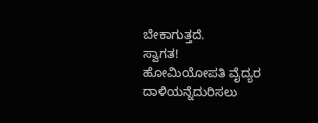ಬೇಕಾಗುತ್ತದೆ.
ಸ್ವಾಗತ!
ಹೋಮಿಯೋಪತಿ ವೈದ್ಯರ ದಾಳಿಯನ್ನೆದುರಿಸಲು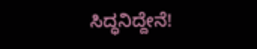ಸಿದ್ಧನಿದ್ದೇನೆ!